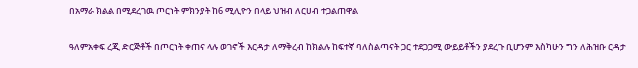በአማራ ክልል በሚደረገዉ ጦርነት ምክንያት ከ6 ሚሊዮን በላይ ህዝብ ለርሀብ ተጋልጠዋል

ዓለምአቀፍ ረጂ ድርጅቶች በጦርነት ቀጠና ላሉ ወገኖች እርዳታ ለማቅረብ ከክልሉ ከፍተኛ ባለስልጣናት ጋር ተደጋጋሚ ውይይቶችን ያደረጉ ቢሆንም እስካሁን ግን ለሕዝቡ ርዳታ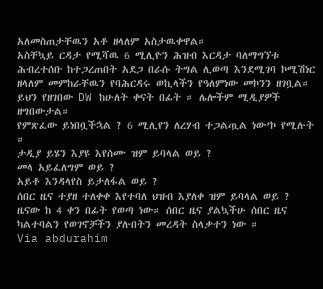አለመስጠታቸዉን አቶ ዘላለም አስታዉቀዋል።
አስቸኳይ ርዳታ የሚሻዉ 6 ሚሊዮን ሕዝብ እርዳታ ባለማግኘቱ ሕብረተሰቡ ከተጋረጠበት አደጋ በራሱ ትግል ሊወጣ እንደሚገባ ኮሚሽነር ዘላለም መምከራቸዉን የባሕርዳሩ ወኪላችን የዓለምነው መኮንን ዘገቧል።
ይህን የዘገበው DW ከሁለት ቀናት በፊት ። ሌሎችም ሚዲያዎች ዘግበውታል።
የምጽፈው ይነበቧችኋል ? 6 ሚሊየን ለረሃብ ተጋልጧል ነው’ኮ የሚሉት ።
ታዲያ ይሄን እያዩ እየሰሙ ዝም ይባላል ወይ ?
መላ አይፈለግም ወይ ?
አይቶ እንዳላየስ ይታለፋል ወይ ?
ሰበር ዜና ተያዘ ተለቀቀ እየተባለ ህዝብ እያለቀ ዝም ይባላል ወይ ?
ዜናው ከ 4 ቀን በፊት የወጣ ነው። ሰበር ዜና ያልኳችሁ ሰበር ዜና ካልተባልን የወገኖቻችን ያሉበትን መረዳት ስላቃተን ነው ።
Via abdurahim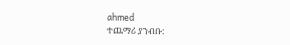ahmed
ተጨማሪ ያንብቡ: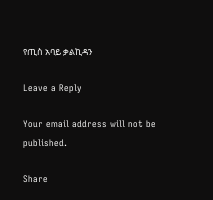የጢስ አባይ ቃልኪዳን

Leave a Reply

Your email address will not be published.

Share